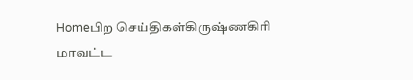Homeபிற செய்திகள்கிருஷ்ணகிரி மாவட்ட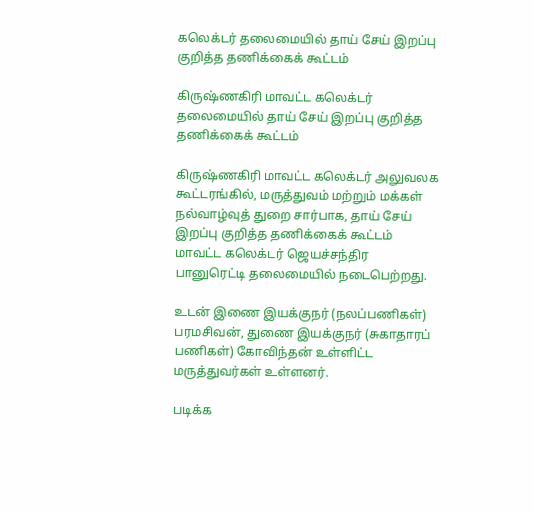கலெக்டர் தலைமையில் தாய் சேய் இறப்பு குறித்த தணிக்கைக் கூட்டம்

கிருஷ்ணகிரி மாவட்ட கலெக்டர் தலைமையில் தாய் சேய் இறப்பு குறித்த தணிக்கைக் கூட்டம்

கிருஷ்ணகிரி மாவட்ட கலெக்டர் அலுவலக கூட்டரங்கில், மருத்துவம் மற்றும் மக்கள் நல்வாழ்வுத் துறை சார்பாக, தாய் சேய் இறப்பு குறித்த தணிக்கைக் கூட்டம் மாவட்ட கலெக்டர் ஜெயச்சந்திர பானுரெட்டி தலைமையில் நடைபெற்றது.

உடன் இணை இயக்குநர் (நலப்பணிகள்) பரமசிவன், துணை இயக்குநர் (சுகாதாரப் பணிகள்) கோவிந்தன் உள்ளிட்ட மருத்துவர்கள் உள்ளனர்.

படிக்க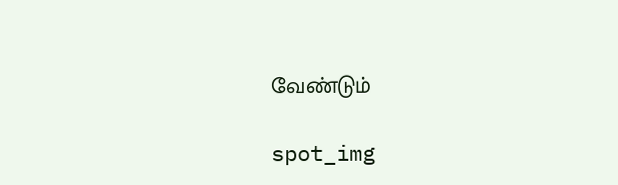வேண்டும்

spot_img